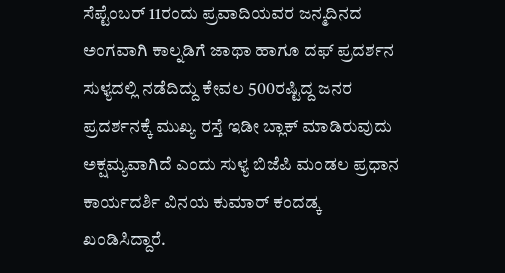ಸೆಪ್ಟೆಂಬರ್ 11ರಂದು ಪ್ರವಾದಿಯವರ ಜನ್ಮದಿನದ ಅಂಗವಾಗಿ ಕಾಲ್ನಡಿಗೆ ಜಾಥಾ ಹಾಗೂ ದಫ್ ಪ್ರದರ್ಶನ ಸುಳ್ಯದಲ್ಲಿ ನಡೆದಿದ್ದು ಕೇವಲ 500ರಷ್ಟಿದ್ದ ಜನರ ಪ್ರದರ್ಶನಕ್ಕೆ ಮುಖ್ಯ ರಸ್ತೆ ಇಡೀ ಬ್ಲಾಕ್ ಮಾಡಿರುವುದು ಅಕ್ಷಮ್ಯವಾಗಿದೆ ಎಂದು ಸುಳ್ಯ ಬಿಜೆಪಿ ಮಂಡಲ ಪ್ರಧಾನ ಕಾರ್ಯದರ್ಶಿ ವಿನಯ ಕುಮಾರ್ ಕಂದಡ್ಕ ಖಂಡಿಸಿದ್ದಾರೆ.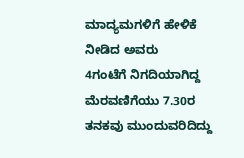ಮಾದ್ಯಮಗಳಿಗೆ ಹೇಳಿಕೆ ನೀಡಿದ ಅವರು
4ಗಂಟೆಗೆ ನಿಗದಿಯಾಗಿದ್ದ ಮೆರವಣಿಗೆಯು 7.30ರ ತನಕವು ಮುಂದುವರಿದಿದ್ದು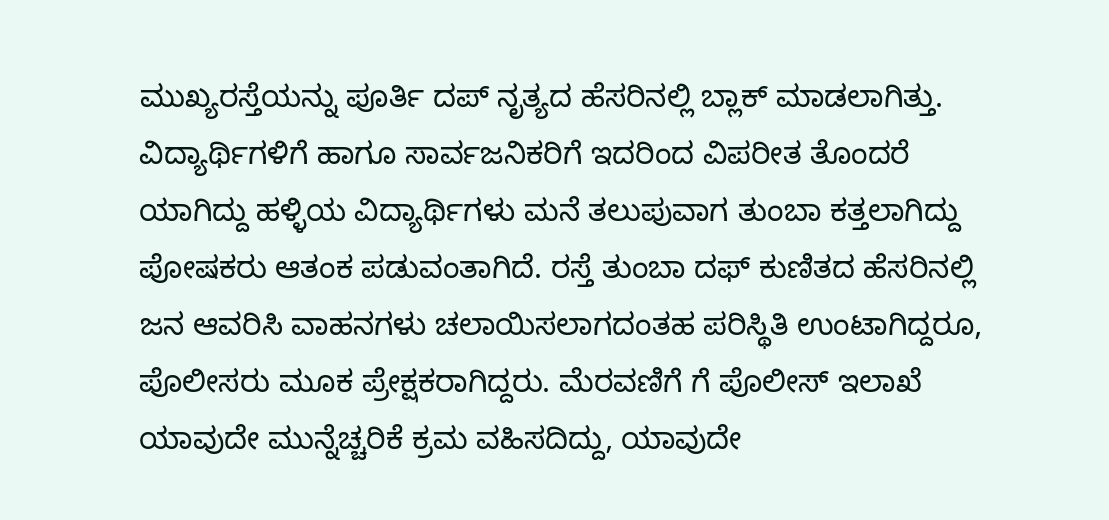ಮುಖ್ಯರಸ್ತೆಯನ್ನು ಪೂರ್ತಿ ದಪ್ ನೃತ್ಯದ ಹೆಸರಿನಲ್ಲಿ ಬ್ಲಾಕ್ ಮಾಡಲಾಗಿತ್ತು. ವಿದ್ಯಾರ್ಥಿಗಳಿಗೆ ಹಾಗೂ ಸಾರ್ವಜನಿಕರಿಗೆ ಇದರಿಂದ ವಿಪರೀತ ತೊಂದರೆ ಯಾಗಿದ್ದು ಹಳ್ಳಿಯ ವಿದ್ಯಾರ್ಥಿಗಳು ಮನೆ ತಲುಪುವಾಗ ತುಂಬಾ ಕತ್ತಲಾಗಿದ್ದು ಪೋಷಕರು ಆತಂಕ ಪಡುವಂತಾಗಿದೆ. ರಸ್ತೆ ತುಂಬಾ ದಫ್ ಕುಣಿತದ ಹೆಸರಿನಲ್ಲಿ ಜನ ಆವರಿಸಿ ವಾಹನಗಳು ಚಲಾಯಿಸಲಾಗದಂತಹ ಪರಿಸ್ಥಿತಿ ಉಂಟಾಗಿದ್ದರೂ, ಪೊಲೀಸರು ಮೂಕ ಪ್ರೇಕ್ಷಕರಾಗಿದ್ದರು. ಮೆರವಣಿಗೆ ಗೆ ಪೊಲೀಸ್ ಇಲಾಖೆ ಯಾವುದೇ ಮುನ್ನೆಚ್ಚರಿಕೆ ಕ್ರಮ ವಹಿಸದಿದ್ದು, ಯಾವುದೇ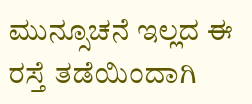ಮುನ್ಸೂಚನೆ ಇಲ್ಲದ ಈ ರಸ್ತೆ ತಡೆಯಿಂದಾಗಿ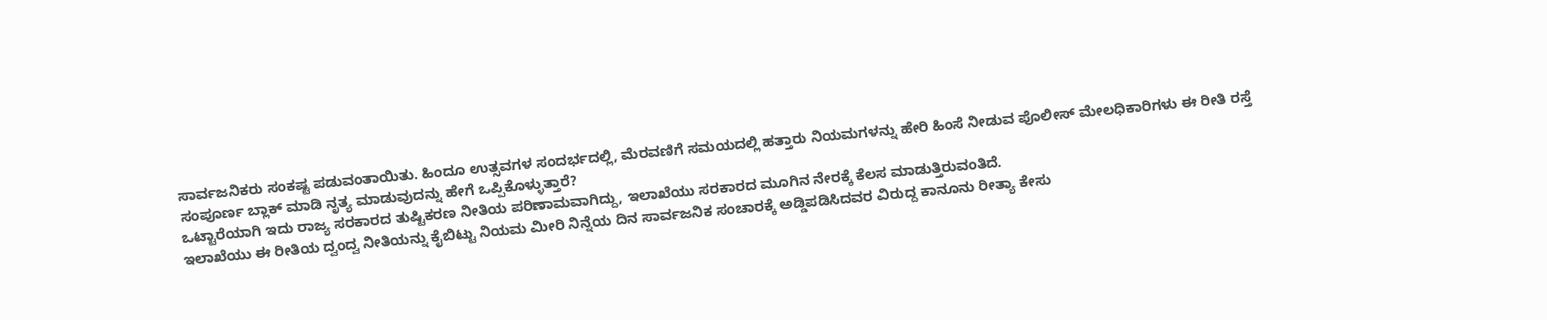ಸಾರ್ವಜನಿಕರು ಸಂಕಷ್ಟ ಪಡುವಂತಾಯಿತು. ಹಿಂದೂ ಉತ್ಸವಗಳ ಸಂದರ್ಭದಲ್ಲಿ, ಮೆರವಣಿಗೆ ಸಮಯದಲ್ಲಿ ಹತ್ತಾರು ನಿಯಮಗಳನ್ನು ಹೇರಿ ಹಿಂಸೆ ನೀಡುವ ಪೊಲೀಸ್ ಮೇಲಧಿಕಾರಿಗಳು ಈ ರೀತಿ ರಸ್ತೆ ಸಂಪೂರ್ಣ ಬ್ಲಾಕ್ ಮಾಡಿ ನೃತ್ಯ ಮಾಡುವುದನ್ನು ಹೇಗೆ ಒಪ್ಪಿಕೊಳ್ಳುತ್ತಾರೆ?
ಒಟ್ಟಾರೆಯಾಗಿ ಇದು ರಾಜ್ಯ ಸರಕಾರದ ತುಷ್ಟಿಕರಣ ನೀತಿಯ ಪರಿಣಾಮವಾಗಿದ್ದು, ಇಲಾಖೆಯು ಸರಕಾರದ ಮೂಗಿನ ನೇರಕ್ಕೆ ಕೆಲಸ ಮಾಡುತ್ತಿರುವಂತಿದೆ.
ಇಲಾಖೆಯು ಈ ರೀತಿಯ ದ್ವಂದ್ವ ನೀತಿಯನ್ನು ಕೈಬಿಟ್ಟು ನಿಯಮ ಮೀರಿ ನಿನ್ನೆಯ ದಿನ ಸಾರ್ವಜನಿಕ ಸಂಚಾರಕ್ಕೆ ಅಡ್ಡಿಪಡಿಸಿದವರ ವಿರುದ್ದ ಕಾನೂನು ರೀತ್ಯಾ ಕೇಸು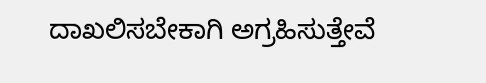ದಾಖಲಿಸಬೇಕಾಗಿ ಅಗ್ರಹಿಸುತ್ತೇವೆ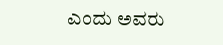ಎಂದು ಅವರು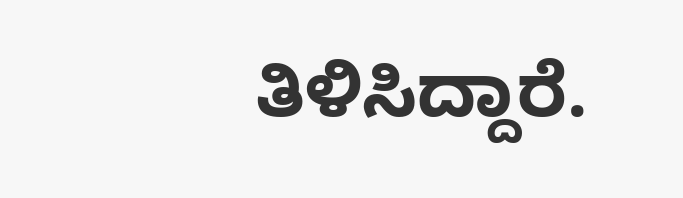ತಿಳಿಸಿದ್ದಾರೆ.